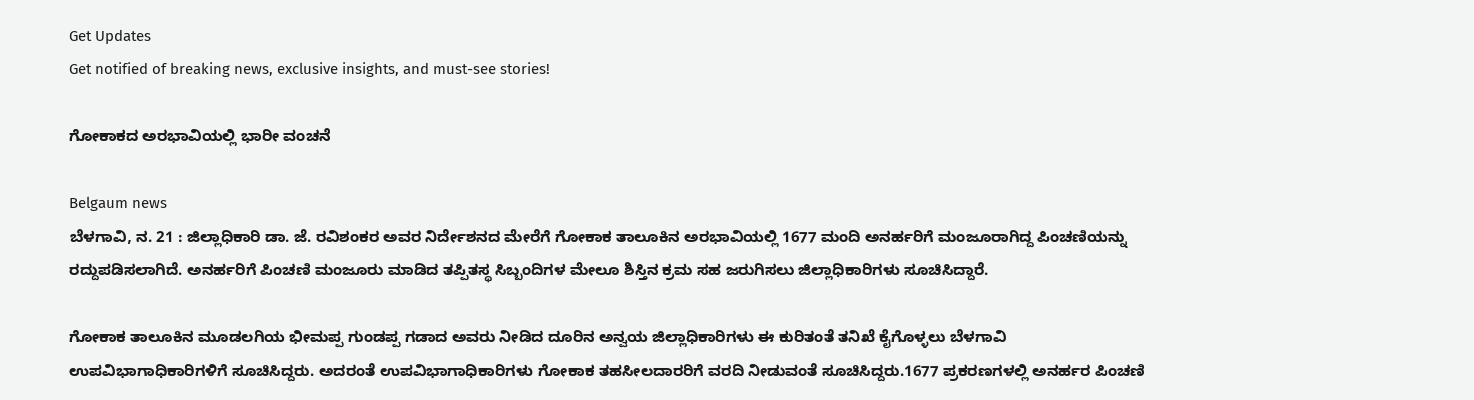Get Updates
Get notified of breaking news, exclusive insights, and must-see stories!

ಗೋಕಾಕದ ಅರಭಾವಿಯಲ್ಲಿ ಭಾರೀ ವಂಚನೆ

Belgaum news
ಬೆಳಗಾವಿ, ನ. 21 : ಜಿಲ್ಲಾಧಿಕಾರಿ ಡಾ. ಜೆ. ರವಿಶಂಕರ ಅವರ ನಿರ್ದೇಶನದ ಮೇರೆಗೆ ಗೋಕಾಕ ತಾಲೂಕಿನ ಅರಭಾವಿಯಲ್ಲಿ 1677 ಮಂದಿ ಅನರ್ಹರಿಗೆ ಮಂಜೂರಾಗಿದ್ದ ಪಿಂಚಣಿಯನ್ನು ರದ್ದುಪಡಿಸಲಾಗಿದೆ. ಅನರ್ಹರಿಗೆ ಪಿಂಚಣಿ ಮಂಜೂರು ಮಾಡಿದ ತಪ್ಪಿತಸ್ಥ ಸಿಬ್ಬಂದಿಗಳ ಮೇಲೂ ಶಿಸ್ತಿನ ಕ್ರಮ ಸಹ ಜರುಗಿಸಲು ಜಿಲ್ಲಾಧಿಕಾರಿಗಳು ಸೂಚಿಸಿದ್ದಾರೆ.

ಗೋಕಾಕ ತಾಲೂಕಿನ ಮೂಡಲಗಿಯ ಭೀಮಪ್ಪ ಗುಂಡಪ್ಪ ಗಡಾದ ಅವರು ನೀಡಿದ ದೂರಿನ ಅನ್ವಯ ಜಿಲ್ಲಾಧಿಕಾರಿಗಳು ಈ ಕುರಿತಂತೆ ತನಿಖೆ ಕೈಗೊಳ್ಳಲು ಬೆಳಗಾವಿ ಉಪವಿಭಾಗಾಧಿಕಾರಿಗಳಿಗೆ ಸೂಚಿಸಿದ್ದರು. ಅದರಂತೆ ಉಪವಿಭಾಗಾಧಿಕಾರಿಗಳು ಗೋಕಾಕ ತಹಸೀಲದಾರರಿಗೆ ವರದಿ ನೀಡುವಂತೆ ಸೂಚಿಸಿದ್ದರು.1677 ಪ್ರಕರಣಗಳಲ್ಲಿ ಅನರ್ಹರ ಪಿಂಚಣಿ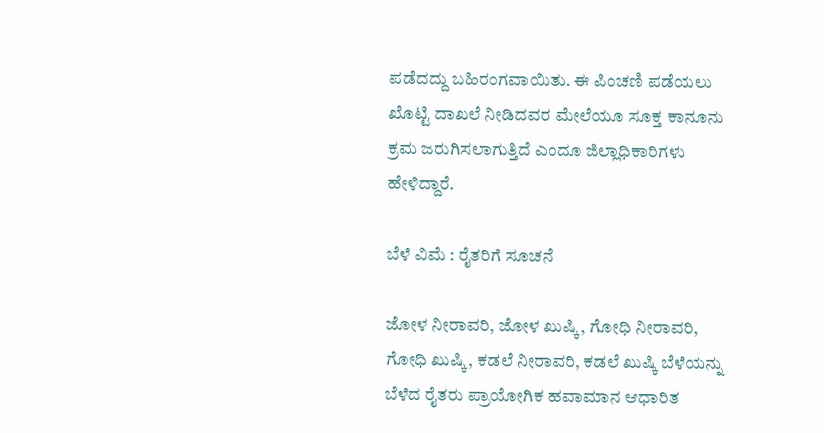ಪಡೆದದ್ದು ಬಹಿರಂಗವಾಯಿತು. ಈ ಪಿಂಚಣಿ ಪಡೆಯಲು ಖೊಟ್ಟಿ ದಾಖಲೆ ನೀಡಿದವರ ಮೇಲೆಯೂ ಸೂಕ್ತ ಕಾನೂನು ಕ್ರಮ ಜರುಗಿಸಲಾಗುತ್ತಿದೆ ಎಂದೂ ಜಿಲ್ಲಾಧಿಕಾರಿಗಳು ಹೇಳಿದ್ದಾರೆ.

ಬೆಳೆ ವಿಮೆ : ರೈತರಿಗೆ ಸೂಚನೆ

ಜೋಳ ನೀರಾವರಿ, ಜೋಳ ಖುಷ್ಕಿ, ಗೋಧಿ ನೀರಾವರಿ, ಗೋಧಿ ಖುಷ್ಕಿ, ಕಡಲೆ ನೀರಾವರಿ, ಕಡಲೆ ಖುಷ್ಕಿ ಬೆಳೆಯನ್ನು ಬೆಳೆದ ರೈತರು ಪ್ರಾಯೋಗಿಕ ಹವಾಮಾನ ಆಧಾರಿತ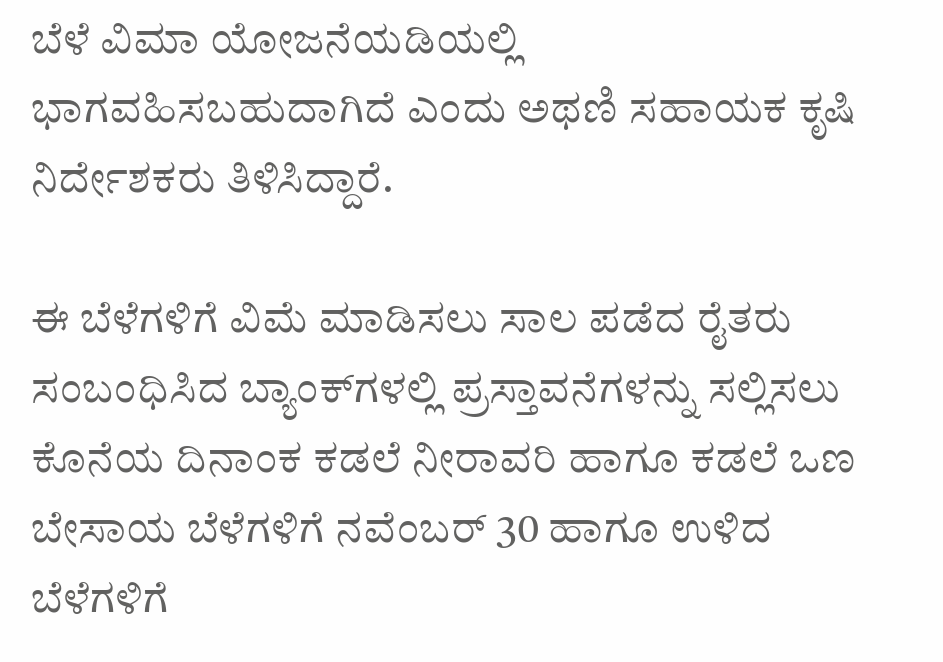ಬೆಳೆ ವಿಮಾ ಯೋಜನೆಯಡಿಯಲ್ಲಿ ಭಾಗವಹಿಸಬಹುದಾಗಿದೆ ಎಂದು ಅಥಣಿ ಸಹಾಯಕ ಕೃಷಿ ನಿರ್ದೇಶಕರು ತಿಳಿಸಿದ್ದಾರೆ.

ಈ ಬೆಳೆಗಳಿಗೆ ವಿಮೆ ಮಾಡಿಸಲು ಸಾಲ ಪಡೆದ ರೈತರು ಸಂಬಂಧಿಸಿದ ಬ್ಯಾಂಕ್‌ಗಳಲ್ಲಿ ಪ್ರಸ್ತಾವನೆಗಳನ್ನು ಸಲ್ಲಿಸಲು ಕೊನೆಯ ದಿನಾಂಕ ಕಡಲೆ ನೀರಾವರಿ ಹಾಗೂ ಕಡಲೆ ಒಣ ಬೇಸಾಯ ಬೆಳೆಗಳಿಗೆ ನವೆಂಬರ್ 30 ಹಾಗೂ ಉಳಿದ ಬೆಳೆಗಳಿಗೆ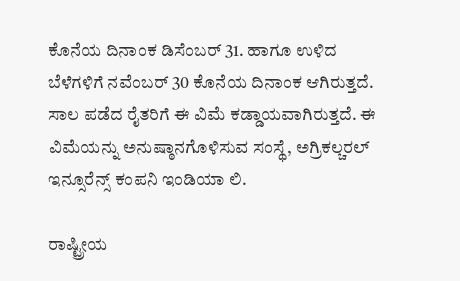ಕೊನೆಯ ದಿನಾಂಕ ಡಿಸೆಂಬರ್ 31. ಹಾಗೂ ಉಳಿದ ಬೆಳೆಗಳಿಗೆ ನವೆಂಬರ್ 30 ಕೊನೆಯ ದಿನಾಂಕ ಆಗಿರುತ್ತದೆ. ಸಾಲ ಪಡೆದ ರೈತರಿಗೆ ಈ ವಿಮೆ ಕಡ್ಡಾಯವಾಗಿರುತ್ತದೆ. ಈ ವಿಮೆಯನ್ನು ಅನುಷ್ಠಾನಗೊಳಿಸುವ ಸಂಸ್ಥೆ, ಅಗ್ರಿಕಲ್ಚರಲ್ ಇನ್ಸೂರೆನ್ಸ್ ಕಂಪನಿ ಇಂಡಿಯಾ ಲಿ.

ರಾಷ್ಟ್ರೀಯ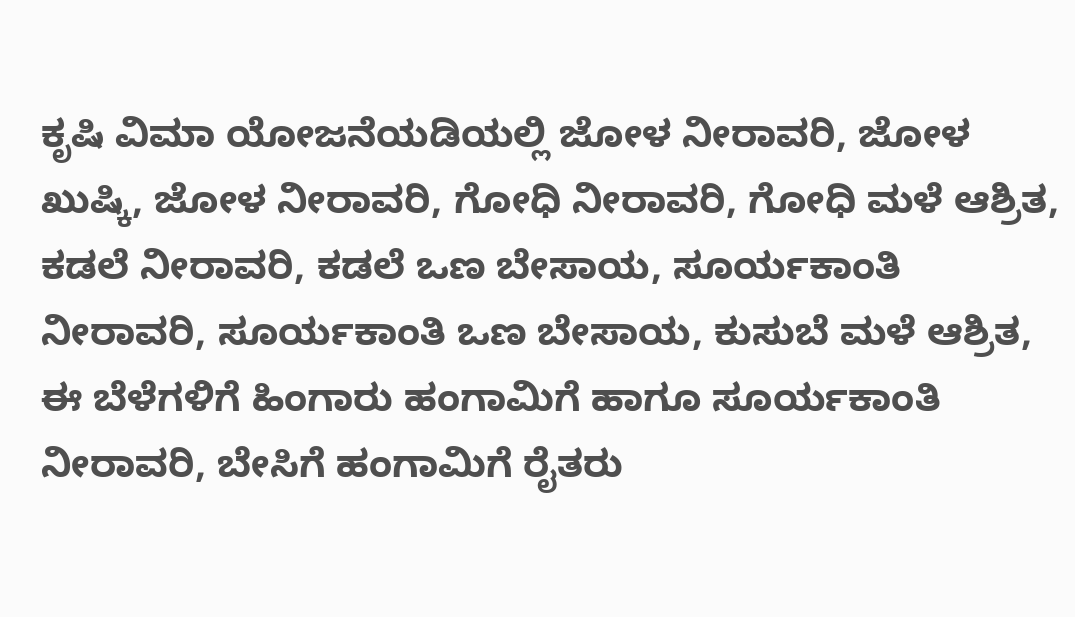ಕೃಷಿ ವಿಮಾ ಯೋಜನೆಯಡಿಯಲ್ಲಿ ಜೋಳ ನೀರಾವರಿ, ಜೋಳ ಖುಷ್ಕಿ, ಜೋಳ ನೀರಾವರಿ, ಗೋಧಿ ನೀರಾವರಿ, ಗೋಧಿ ಮಳೆ ಆಶ್ರಿತ, ಕಡಲೆ ನೀರಾವರಿ, ಕಡಲೆ ಒಣ ಬೇಸಾಯ, ಸೂರ್ಯಕಾಂತಿ ನೀರಾವರಿ, ಸೂರ್ಯಕಾಂತಿ ಒಣ ಬೇಸಾಯ, ಕುಸುಬೆ ಮಳೆ ಆಶ್ರಿತ, ಈ ಬೆಳೆಗಳಿಗೆ ಹಿಂಗಾರು ಹಂಗಾಮಿಗೆ ಹಾಗೂ ಸೂರ್ಯಕಾಂತಿ ನೀರಾವರಿ, ಬೇಸಿಗೆ ಹಂಗಾಮಿಗೆ ರೈತರು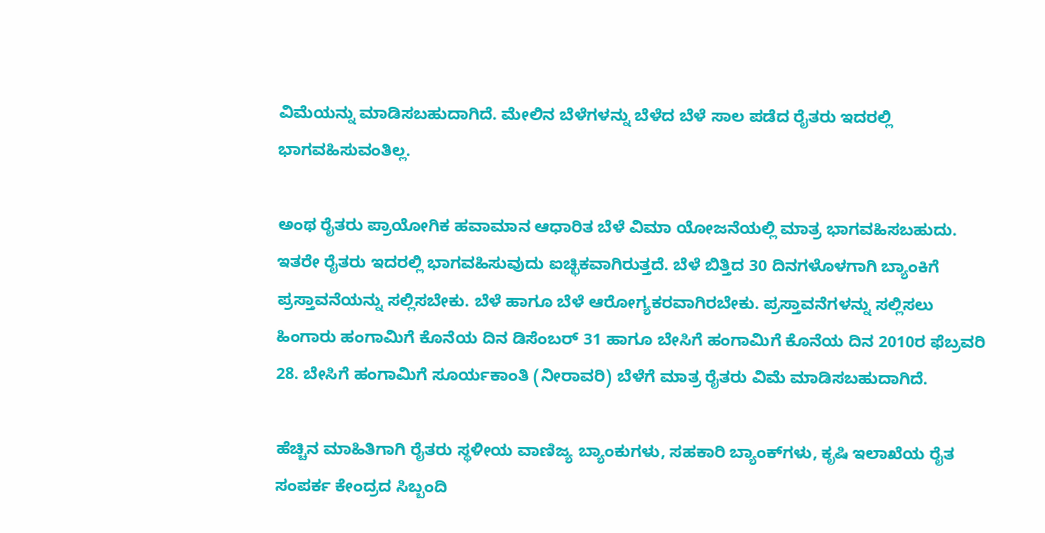ವಿಮೆಯನ್ನು ಮಾಡಿಸಬಹುದಾಗಿದೆ. ಮೇಲಿನ ಬೆಳೆಗಳನ್ನು ಬೆಳೆದ ಬೆಳೆ ಸಾಲ ಪಡೆದ ರೈತರು ಇದರಲ್ಲಿ ಭಾಗವಹಿಸುವಂತಿಲ್ಲ.

ಅಂಥ ರೈತರು ಪ್ರಾಯೋಗಿಕ ಹವಾಮಾನ ಆಧಾರಿತ ಬೆಳೆ ವಿಮಾ ಯೋಜನೆಯಲ್ಲಿ ಮಾತ್ರ ಭಾಗವಹಿಸಬಹುದು. ಇತರೇ ರೈತರು ಇದರಲ್ಲಿ ಭಾಗವಹಿಸುವುದು ಐಚ್ಛಿಕವಾಗಿರುತ್ತದೆ. ಬೆಳೆ ಬಿತ್ತಿದ 30 ದಿನಗಳೊಳಗಾಗಿ ಬ್ಯಾಂಕಿಗೆ ಪ್ರಸ್ತಾವನೆಯನ್ನು ಸಲ್ಲಿಸಬೇಕು. ಬೆಳೆ ಹಾಗೂ ಬೆಳೆ ಆರೋಗ್ಯಕರವಾಗಿರಬೇಕು. ಪ್ರಸ್ತಾವನೆಗಳನ್ನು ಸಲ್ಲಿಸಲು ಹಿಂಗಾರು ಹಂಗಾಮಿಗೆ ಕೊನೆಯ ದಿನ ಡಿಸೆಂಬರ್ 31 ಹಾಗೂ ಬೇಸಿಗೆ ಹಂಗಾಮಿಗೆ ಕೊನೆಯ ದಿನ 2010ರ ಫೆಬ್ರವರಿ 28. ಬೇಸಿಗೆ ಹಂಗಾಮಿಗೆ ಸೂರ್ಯಕಾಂತಿ (ನೀರಾವರಿ) ಬೆಳೆಗೆ ಮಾತ್ರ ರೈತರು ವಿಮೆ ಮಾಡಿಸಬಹುದಾಗಿದೆ.

ಹೆಚ್ಚಿನ ಮಾಹಿತಿಗಾಗಿ ರೈತರು ಸ್ಥಳೀಯ ವಾಣಿಜ್ಯ ಬ್ಯಾಂಕುಗಳು, ಸಹಕಾರಿ ಬ್ಯಾಂಕ್‌ಗಳು, ಕೃಷಿ ಇಲಾಖೆಯ ರೈತ ಸಂಪರ್ಕ ಕೇಂದ್ರದ ಸಿಬ್ಬಂದಿ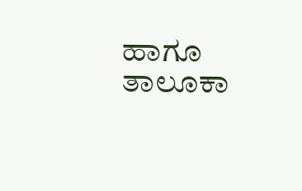ಹಾಗೂ ತಾಲೂಕಾ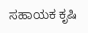ಸಹಾಯಕ ಕೃಷಿ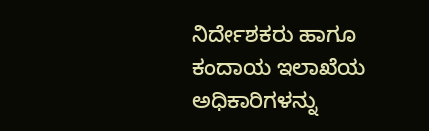ನಿರ್ದೇಶಕರು ಹಾಗೂ ಕಂದಾಯ ಇಲಾಖೆಯ ಅಧಿಕಾರಿಗಳನ್ನು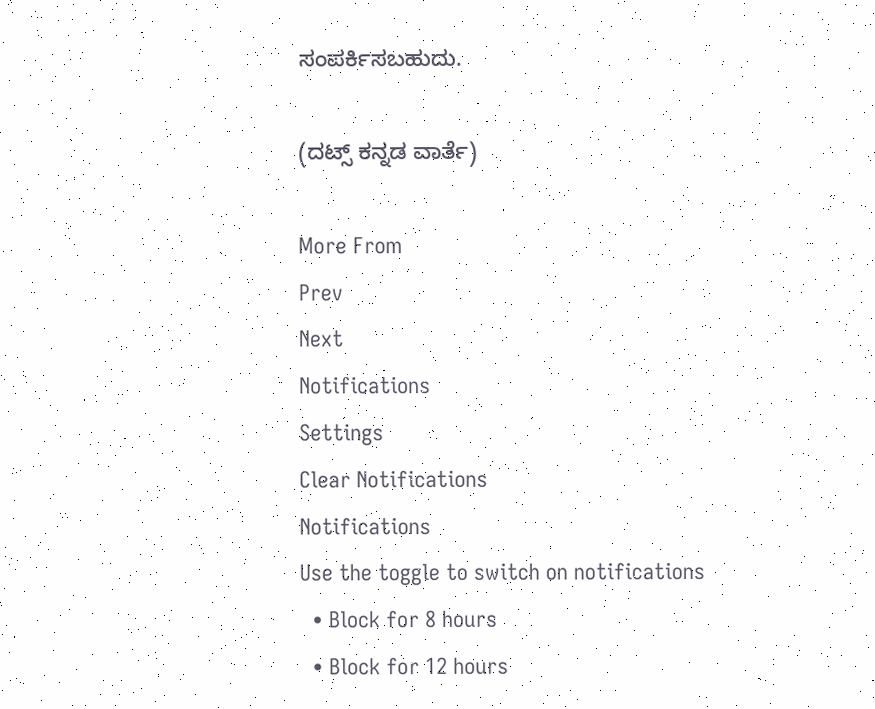ಸಂಪರ್ಕಿಸಬಹುದು.

(ದಟ್ಸ್ ಕನ್ನಡ ವಾರ್ತೆ)

More From
Prev
Next
Notifications
Settings
Clear Notifications
Notifications
Use the toggle to switch on notifications
  • Block for 8 hours
  • Block for 12 hours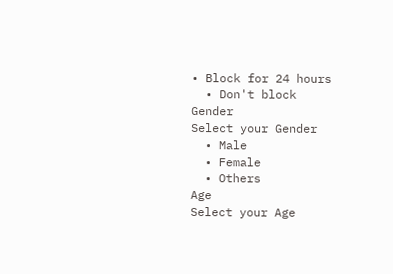• Block for 24 hours
  • Don't block
Gender
Select your Gender
  • Male
  • Female
  • Others
Age
Select your Age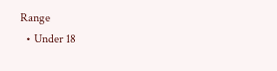Range
  • Under 18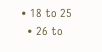• 18 to 25
  • 26 to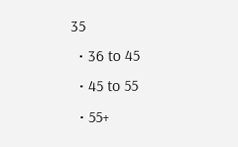35
  • 36 to 45
  • 45 to 55
  • 55+